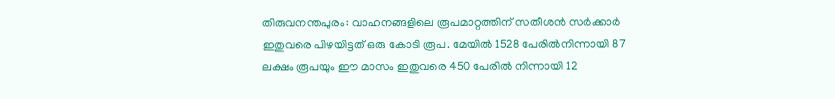തിരുവനന്തപുരം: വാഹനങ്ങളിലെ രൂപമാറ്റത്തിന് സതീശൻ സർക്കാർ ഇതുവരെ പിഴയിട്ടത് ഒരു കോടി രൂപ. മേയിൽ 1528 പേരിൽനിന്നായി 87 ലക്ഷം രൂപയും ഈ മാസം ഇതുവരെ 450 പേരിൽ നിന്നായി 12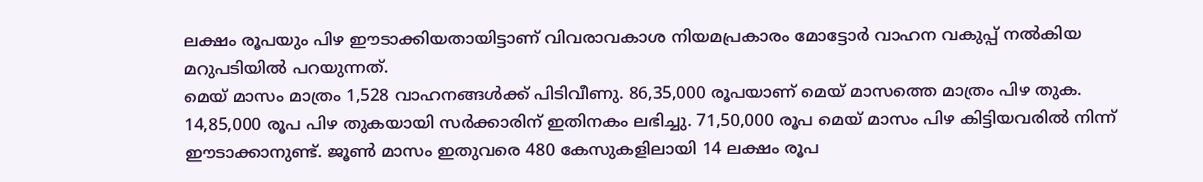ലക്ഷം രൂപയും പിഴ ഈടാക്കിയതായിട്ടാണ് വിവരാവകാശ നിയമപ്രകാരം മോട്ടോർ വാഹന വകുപ്പ് നൽകിയ മറുപടിയിൽ പറയുന്നത്.
മെയ് മാസം മാത്രം 1,528 വാഹനങ്ങൾക്ക് പിടിവീണു. 86,35,000 രൂപയാണ് മെയ് മാസത്തെ മാത്രം പിഴ തുക. 14,85,000 രൂപ പിഴ തുകയായി സർക്കാരിന് ഇതിനകം ലഭിച്ചു. 71,50,000 രൂപ മെയ് മാസം പിഴ കിട്ടിയവരിൽ നിന്ന് ഈടാക്കാനുണ്ട്. ജൂൺ മാസം ഇതുവരെ 480 കേസുകളിലായി 14 ലക്ഷം രൂപ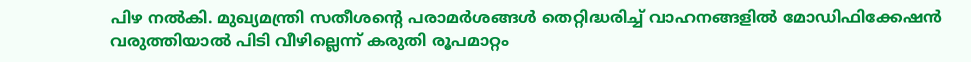പിഴ നൽകി. മുഖ്യമന്ത്രി സതീശന്റെ പരാമർശങ്ങൾ തെറ്റിദ്ധരിച്ച് വാഹനങ്ങളിൽ മോഡിഫിക്കേഷൻ വരുത്തിയാൽ പിടി വീഴില്ലെന്ന് കരുതി രൂപമാറ്റം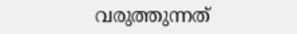വരുത്തുന്നത്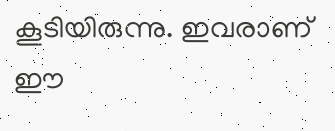കൂടിയിരുന്നു. ഇവരാണ് ഈ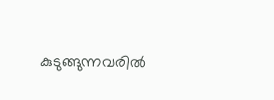കുടുങ്ങുന്നവരിൽ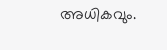അധികവും.